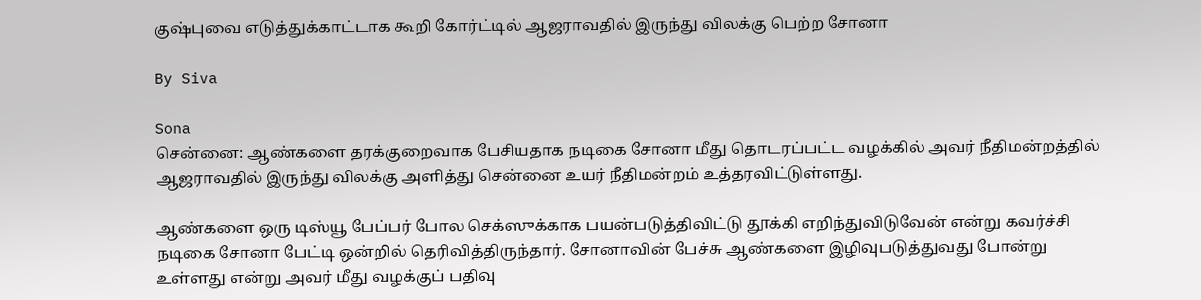குஷ்புவை எடுத்துக்காட்டாக கூறி கோர்ட்டில் ஆஜராவதில் இருந்து விலக்கு பெற்ற சோனா

By Siva

Sona
சென்னை: ஆண்களை தரக்குறைவாக பேசியதாக நடிகை சோனா மீது தொடரப்பட்ட வழக்கில் அவர் நீதிமன்றத்தில் ஆஜராவதில் இருந்து விலக்கு அளித்து சென்னை உயர் நீதிமன்றம் உத்தரவிட்டுள்ளது.

ஆண்களை ஒரு டிஸ்யூ பேப்பர் போல செக்ஸுக்காக பயன்படுத்திவிட்டு தூக்கி எறிந்துவிடுவேன் என்று கவர்ச்சி நடிகை சோனா பேட்டி ஒன்றில் தெரிவித்திருந்தார். சோனாவின் பேச்சு ஆண்களை இழிவுபடுத்துவது போன்று உள்ளது என்று அவர் மீது வழக்குப் பதிவு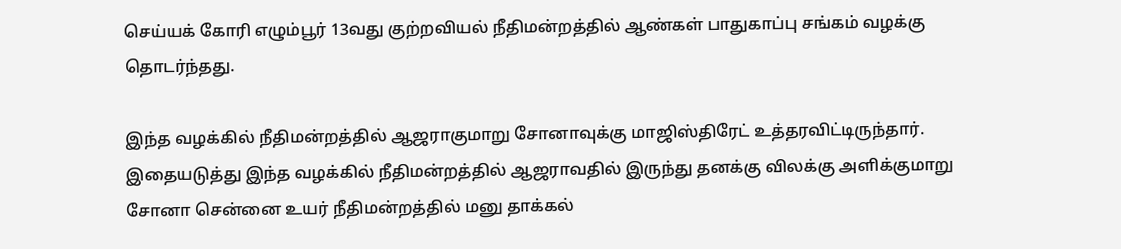செய்யக் கோரி எழும்பூர் 13வது குற்றவியல் நீதிமன்றத்தில் ஆண்கள் பாதுகாப்பு சங்கம் வழக்கு தொடர்ந்தது.

இந்த வழக்கில் நீதிமன்றத்தில் ஆஜராகுமாறு சோனாவுக்கு மாஜிஸ்திரேட் உத்தரவிட்டிருந்தார். இதையடுத்து இந்த வழக்கில் நீதிமன்றத்தில் ஆஜராவதில் இருந்து தனக்கு விலக்கு அளிக்குமாறு சோனா சென்னை உயர் நீதிமன்றத்தில் மனு தாக்கல்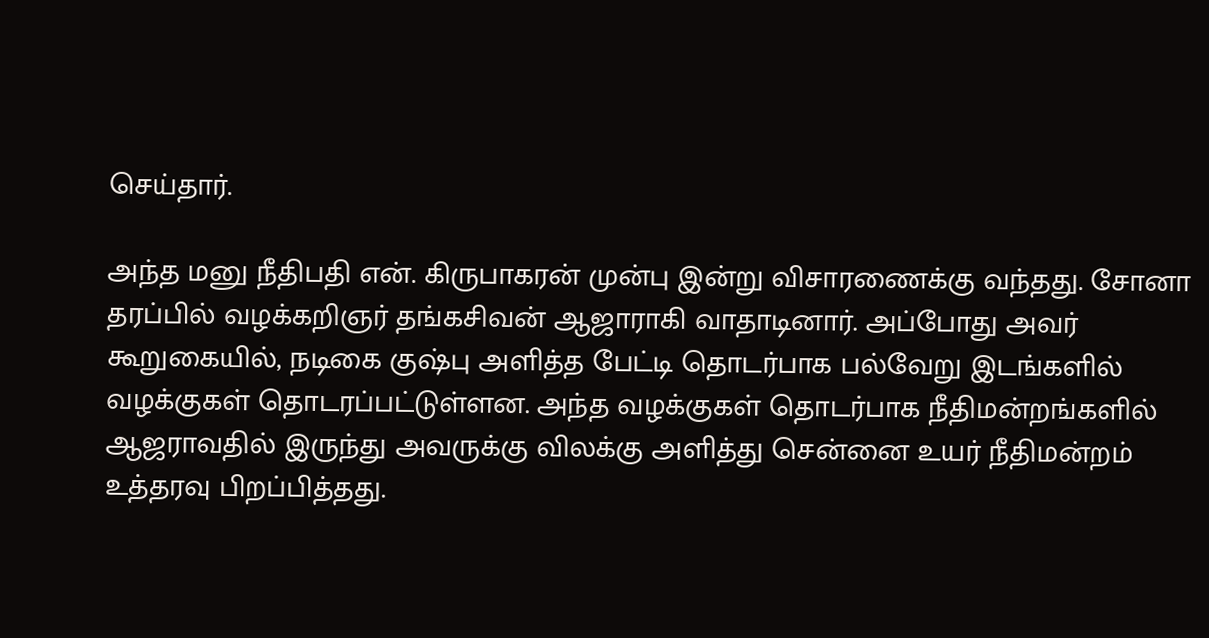செய்தார்.

அந்த மனு நீதிபதி என். கிருபாகரன் முன்பு இன்று விசாரணைக்கு வந்தது. சோனா தரப்பில் வழக்கறிஞர் தங்கசிவன் ஆஜாராகி வாதாடினார். அப்போது அவர் கூறுகையில், நடிகை குஷ்பு அளித்த பேட்டி தொடர்பாக பல்வேறு இடங்களில் வழக்குகள் தொடரப்பட்டுள்ளன. அந்த வழக்குகள் தொடர்பாக நீதிமன்றங்களில் ஆஜராவதில் இருந்து அவருக்கு விலக்கு அளித்து சென்னை உயர் நீதிமன்றம் உத்தரவு பிறப்பித்தது.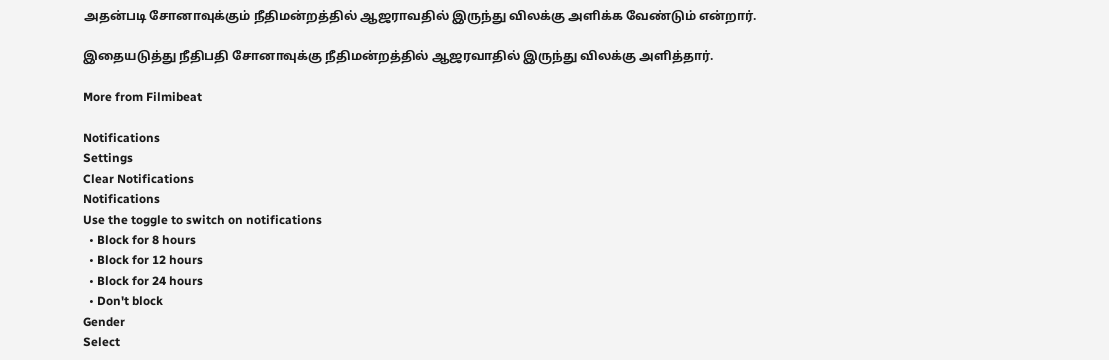அதன்படி சோனாவுக்கும் நீதிமன்றத்தில் ஆஜராவதில் இருந்து விலக்கு அளிக்க வேண்டும் என்றார்.

இதையடுத்து நீதிபதி சோனாவுக்கு நீதிமன்றத்தில் ஆஜரவாதில் இருந்து விலக்கு அளித்தார்.

More from Filmibeat

Notifications
Settings
Clear Notifications
Notifications
Use the toggle to switch on notifications
  • Block for 8 hours
  • Block for 12 hours
  • Block for 24 hours
  • Don't block
Gender
Select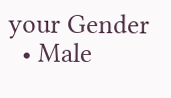your Gender
  • Male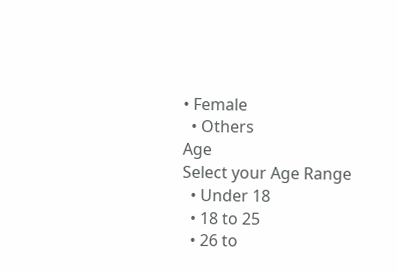• Female
  • Others
Age
Select your Age Range
  • Under 18
  • 18 to 25
  • 26 to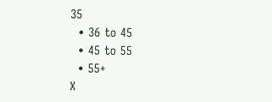35
  • 36 to 45
  • 45 to 55
  • 55+
X